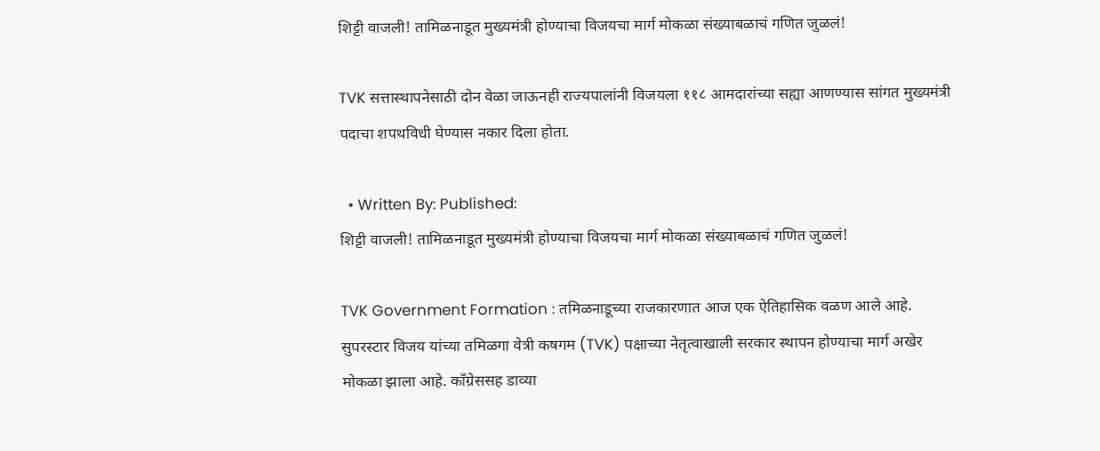शिट्टी वाजली! तामिळनाडूत मुख्यमंत्री होण्याचा विजयचा मार्ग मोकळा संख्याबळाचं गणित जुळलं!

TVK सत्तास्थापनेसाठी दोन वेळा जाऊनही राज्यपालांनी विजयला ११८ आमदारांच्या सह्या आणण्यास सांगत मुख्यमंत्री पदाचा शपथविधी घेण्यास नकार दिला होता.

  • Written By: Published:
शिट्टी वाजली! तामिळनाडूत मुख्यमंत्री होण्याचा विजयचा मार्ग मोकळा संख्याबळाचं गणित जुळलं!

TVK Government Formation : तमिळनाडूच्या राजकारणात आज एक ऐतिहासिक वळण आले आहे. सुपरस्टार विजय यांच्या तमिळगा वेत्री कषगम (TVK) पक्षाच्या नेतृत्वाखाली सरकार स्थापन होण्याचा मार्ग अखेर मोकळा झाला आहे. काँग्रेससह डाव्या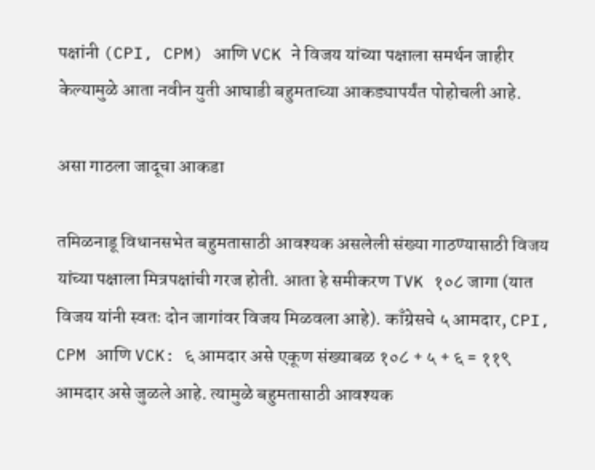पक्षांनी (CPI, CPM) आणि VCK ने विजय यांच्या पक्षाला समर्थन जाहीर केल्यामुळे आता नवीन युती आघाडी बहुमताच्या आकड्यापर्यंत पोहोचली आहे.

असा गाठला जादूचा आकडा

तमिळनाडू विधानसभेत बहुमतासाठी आवश्यक असलेली संख्या गाठण्यासाठी विजय यांच्या पक्षाला मित्रपक्षांची गरज होती. आता हे समीकरण TVK १०८ जागा (यात विजय यांनी स्वतः दोन जागांवर विजय मिळवला आहे). काँग्रेसचे ५ आमदार, CPI, CPM आणि VCK: ६ आमदार असे एकूण संख्याबळ १०८ + ५ + ६ = ११९ आमदार असे जुळले आहे. त्यामुळे बहुमतासाठी आवश्यक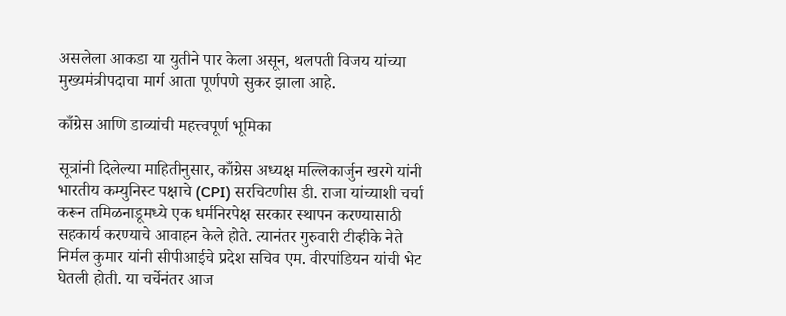असलेला आकडा या युतीने पार केला असून, थलपती विजय यांच्या मुख्यमंत्रीपदाचा मार्ग आता पूर्णपणे सुकर झाला आहे.

काँग्रेस आणि डाव्यांची महत्त्वपूर्ण भूमिका

सूत्रांनी दिलेल्या माहितीनुसार, काँग्रेस अध्यक्ष मल्लिकार्जुन खरगे यांनी भारतीय कम्युनिस्ट पक्षाचे (CPI) सरचिटणीस डी. राजा यांच्याशी चर्चा करून तमिळनाडूमध्ये एक धर्मनिरपेक्ष सरकार स्थापन करण्यासाठी सहकार्य करण्याचे आवाहन केले होते. त्यानंतर गुरुवारी टीव्हीके नेते निर्मल कुमार यांनी सीपीआईचे प्रदेश सचिव एम. वीरपांडियन यांची भेट घेतली होती. या चर्चेनंतर आज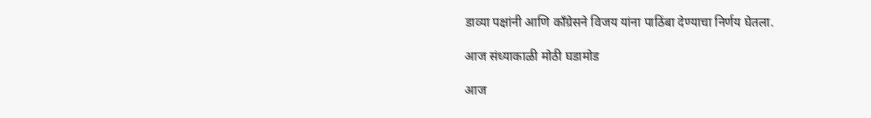डाव्या पक्षांनी आणि काँग्रेसने विजय यांना पाठिंबा देण्याचा निर्णय घेतला.

आज संध्याकाळी मोठी घडामोड

आज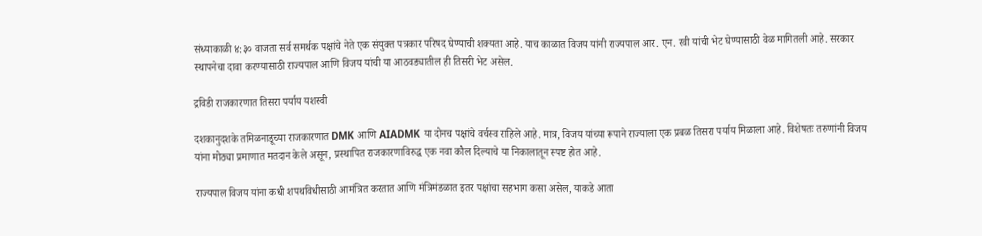संध्याकाळी ४:३० वाजता सर्व समर्थक पक्षांचे नेते एक संयुक्त पत्रकार परिषद घेण्याची शक्यता आहे. याच काळात विजय यांनी राज्यपाल आर. एन. रवी यांची भेट घेण्यासाठी वेळ मागितली आहे. सरकार स्थापनेचा दावा करण्यासाठी राज्यपाल आणि विजय यांची या आठवड्यातील ही तिसरी भेट असेल.

द्रविडी राजकारणात तिसरा पर्याय यशस्वी

दशकानुदशके तमिळनाडूच्या राजकारणात DMK आणि AIADMK या दोनच पक्षांचे वर्चस्व राहिले आहे. मात्र, विजय यांच्या रूपाने राज्याला एक प्रबळ तिसरा पर्याय मिळाला आहे. विशेषतः तरुणांनी विजय यांना मोठ्या प्रमाणात मतदान केले असून, प्रस्थापित राजकारणाविरुद्ध एक नवा कौल दिल्याचे या निकालातून स्पष्ट होत आहे.

राज्यपाल विजय यांना कधी शपथविधीसाठी आमंत्रित करतात आणि मंत्रिमंडळात इतर पक्षांचा सहभाग कसा असेल, याकडे आता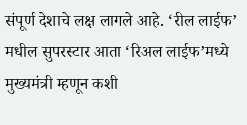संपूर्ण देशाचे लक्ष लागले आहे. ‘रील लाईफ’ मधील सुपरस्टार आता ‘रिअल लाईफ’मध्ये मुख्यमंत्री म्हणून कशी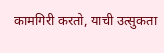कामगिरी करतो, याची उत्सुकता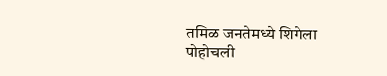तमिळ जनतेमध्ये शिगेला पोहोचली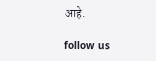आहे.

follow us